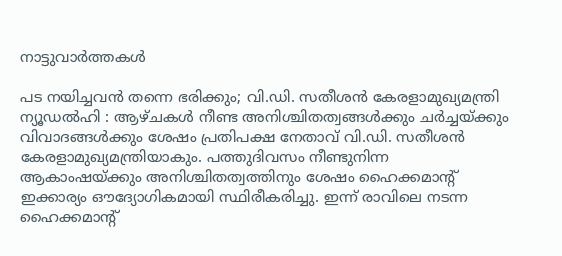നാട്ടുവാര്‍ത്തകള്‍

പട നയിച്ചവന്‍ തന്നെ ഭരിക്കും; വി.ഡി. സതീശന്‍ കേരളാമുഖ്യമന്ത്രി
ന്യൂഡല്‍ഹി : ആഴ്ചകള്‍ നീണ്ട അനിശ്ചിതത്വങ്ങള്‍ക്കും ചര്‍ച്ചയ്ക്കും വിവാദങ്ങള്‍ക്കും ശേഷം പ്രതിപക്ഷ നേതാവ് വി.ഡി. സതീശന്‍ കേരളാമുഖ്യമന്ത്രിയാകും. പത്തുദിവസം നീണ്ടുനിന്ന ആകാംഷയ്ക്കും അനിശ്ചിതത്വത്തിനും ശേഷം ഹൈക്കമാന്റ് ഇക്കാര്യം ഔദ്യോഗികമായി സ്ഥിരീകരിച്ചു. ഇന്ന് രാവിലെ നടന്ന ഹൈക്കമാന്റ്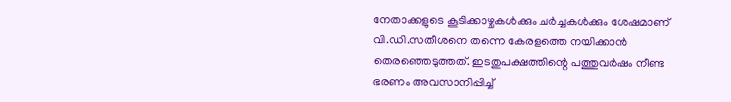നേതാക്കളുടെ കൂടിക്കാഴ്ചകള്‍ക്കും ചര്‍ച്ചകള്‍ക്കും ശേഷമാണ് വി.ഡി.സതീശനെ തന്നെ കേരളത്തെ നയിക്കാന്‍ തെരഞ്ഞെടുത്തത്. ഇടതുപക്ഷത്തിന്റെ പത്തുവര്‍ഷം നീണ്ട ഭരണം അവസാനിപ്പിച്ച്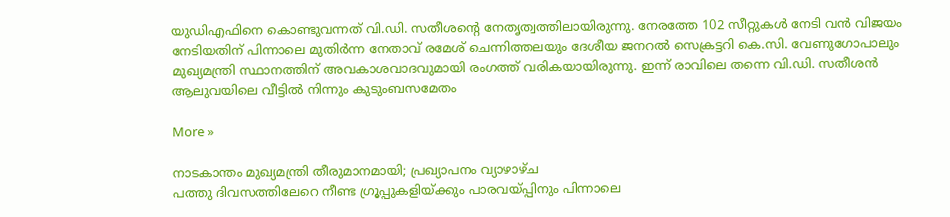യുഡിഎഫിനെ കൊണ്ടുവന്നത് വി.ഡി. സതീശന്റെ നേതൃത്വത്തിലായിരുന്നു. നേരത്തേ 102 സീറ്റുകള്‍ നേടി വന്‍ വിജയം നേടിയതിന് പിന്നാലെ മുതിര്‍ന്ന നേതാവ് രമേശ് ചെന്നിത്തലയും ദേശീയ ജനറല്‍ സെക്രട്ടറി കെ.സി. വേണുഗോപാലും മുഖ്യമന്ത്രി സ്ഥാനത്തിന് അവകാശവാദവുമായി രംഗത്ത് വരികയായിരുന്നു. ഇന്ന് രാവിലെ തന്നെ വി.ഡി. സതീശന്‍ ആലുവയിലെ വീട്ടില്‍ നിന്നും കുടുംബസമേതം

More »

നാടകാന്തം മുഖ്യമന്ത്രി തീരുമാനമായി; പ്രഖ്യാപനം വ്യാഴാഴ്ച
പത്തു ദിവസത്തിലേറെ നീണ്ട ഗ്രൂപ്പുകളിയ്ക്കും പാരവയ്പ്പിനും പിന്നാലെ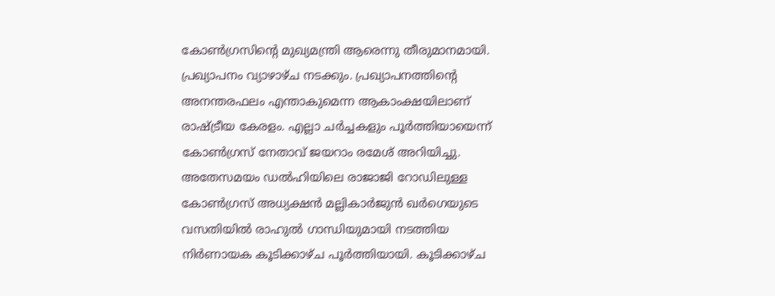കോണ്‍ഗ്രസിന്റെ മുഖ്യമന്ത്രി ആരെന്നു തീരുമാനമായി. പ്രഖ്യാപനം വ്യാഴാഴ്ച നടക്കും. പ്രഖ്യാപനത്തിന്റെ അനന്തരഫലം എന്താകുമെന്ന ആകാംക്ഷയിലാണ് രാഷ്ട്രീയ കേരളം. എല്ലാ ചര്‍ച്ചകളും പൂര്‍ത്തിയായെന്ന് കോണ്‍ഗ്രസ് നേതാവ് ജയറാം രമേശ് അറിയിച്ചു. അതേസമയം ഡല്‍ഹിയിലെ രാജാജി റോഡിലുള്ള കോണ്‍ഗ്രസ് അധ്യക്ഷന്‍ മല്ലികാര്‍ജുന്‍ ഖര്‍ഗെയുടെ വസതിയില്‍ രാഹുല്‍ ഗാന്ധിയുമായി നടത്തിയ നിര്‍ണായക കൂടിക്കാഴ്ച പൂര്‍ത്തിയായി. കൂടിക്കാഴ്ച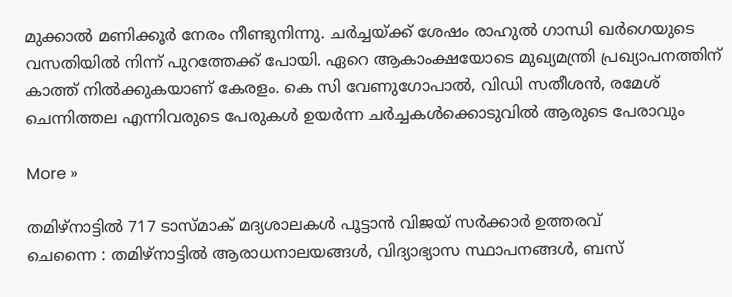മുക്കാല്‍ മണിക്കൂര്‍ നേരം നീണ്ടുനിന്നു. ചര്‍ച്ചയ്ക്ക് ശേഷം രാഹുല്‍ ഗാന്ധി ഖര്‍ഗെയുടെ വസതിയില്‍ നിന്ന് പുറത്തേക്ക് പോയി. ഏറെ ആകാംക്ഷയോടെ മുഖ്യമന്ത്രി പ്രഖ്യാപനത്തിന് കാത്ത് നില്‍ക്കുകയാണ് കേരളം. കെ സി വേണുഗോപാല്‍, വിഡി സതീശന്‍, രമേശ് ചെന്നിത്തല എന്നിവരുടെ പേരുകള്‍ ഉയര്‍ന്ന ചര്‍ച്ചകള്‍ക്കൊടുവില്‍ ആരുടെ പേരാവും

More »

തമിഴ്‌നാട്ടില്‍ 717 ടാസ്മാക് മദ്യശാലകള്‍ പൂട്ടാന്‍ വിജയ് സര്‍ക്കാര്‍ ഉത്തരവ്
ചെന്നൈ : തമിഴ്‌നാട്ടില്‍ ആരാധനാലയങ്ങള്‍, വിദ്യാഭ്യാസ സ്ഥാപനങ്ങള്‍, ബസ്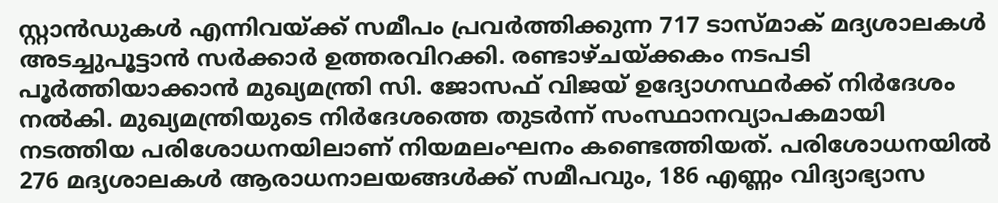സ്റ്റാന്‍ഡുകള്‍ എന്നിവയ്ക്ക് സമീപം പ്രവര്‍ത്തിക്കുന്ന 717 ടാസ്മാക് മദ്യശാലകള്‍ അടച്ചുപൂട്ടാന്‍ സര്‍ക്കാര്‍ ഉത്തരവിറക്കി. രണ്ടാഴ്ചയ്ക്കകം നടപടി പൂര്‍ത്തിയാക്കാന്‍ മുഖ്യമന്ത്രി സി. ജോസഫ് വിജയ് ഉദ്യോഗസ്ഥര്‍ക്ക് നിര്‍ദേശം നല്‍കി. മുഖ്യമന്ത്രിയുടെ നിര്‍ദേശത്തെ തുടര്‍ന്ന് സംസ്ഥാനവ്യാപകമായി നടത്തിയ പരിശോധനയിലാണ് നിയമലംഘനം കണ്ടെത്തിയത്. പരിശോധനയില്‍ 276 മദ്യശാലകള്‍ ആരാധനാലയങ്ങള്‍ക്ക് സമീപവും, 186 എണ്ണം വിദ്യാഭ്യാസ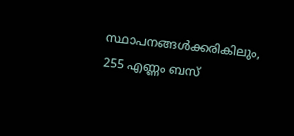സ്ഥാപനങ്ങള്‍ക്കരികിലും, 255 എണ്ണം ബസ്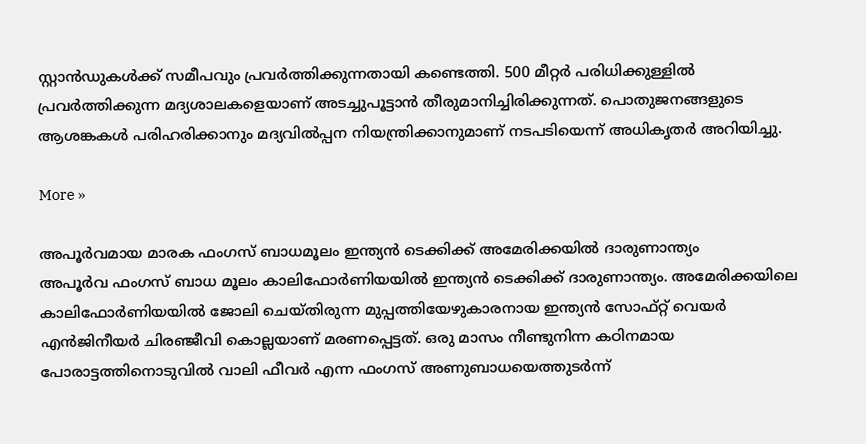സ്റ്റാന്‍ഡുകള്‍ക്ക് സമീപവും പ്രവര്‍ത്തിക്കുന്നതായി കണ്ടെത്തി. 500 മീറ്റര്‍ പരിധിക്കുള്ളില്‍ പ്രവര്‍ത്തിക്കുന്ന മദ്യശാലകളെയാണ് അടച്ചുപൂട്ടാന്‍ തീരുമാനിച്ചിരിക്കുന്നത്. പൊതുജനങ്ങളുടെ ആശങ്കകള്‍ പരിഹരിക്കാനും മദ്യവില്‍പ്പന നിയന്ത്രിക്കാനുമാണ് നടപടിയെന്ന് അധികൃതര്‍ അറിയിച്ചു.

More »

അപൂര്‍വമായ മാരക ഫംഗസ് ബാധമൂലം ഇന്ത്യന്‍ ടെക്കിക്ക് അമേരിക്കയില്‍ ദാരുണാന്ത്യം
അപൂര്‍വ ഫംഗസ് ബാധ മൂലം കാലിഫോര്‍ണിയയില്‍ ഇന്ത്യന്‍ ടെക്കിക്ക് ദാരുണാന്ത്യം. അമേരിക്കയിലെ കാലിഫോര്‍ണിയയില്‍ ജോലി ചെയ്തിരുന്ന മുപ്പത്തിയേഴുകാരനായ ഇന്ത്യന്‍ സോഫ്റ്റ് വെയര്‍ എന്‍ജിനീയര്‍ ചിരഞ്ജീവി കൊല്ലയാണ് മരണപ്പെട്ടത്. ഒരു മാസം നീണ്ടുനിന്ന കഠിനമായ പോരാട്ടത്തിനൊടുവില്‍ വാലി ഫീവര്‍ എന്ന ഫംഗസ് അണുബാധയെത്തുടര്‍ന്ന്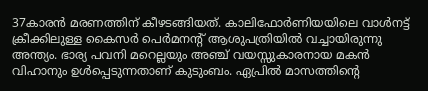37കാരന്‍ മരണത്തിന് കീഴടങ്ങിയത്. കാലിഫോര്‍ണിയയിലെ വാള്‍നട്ട് ക്രീക്കിലുള്ള കൈസര്‍ പെര്‍മനന്റ് ആശുപത്രിയില്‍ വച്ചായിരുന്നു അന്ത്യം. ഭാര്യ പവനി മറെല്ലയും അഞ്ച് വയസ്സുകാരനായ മകന്‍ വിഹാനും ഉള്‍പ്പെടുന്നതാണ് കുടുംബം. ഏപ്രില്‍ മാസത്തിന്റെ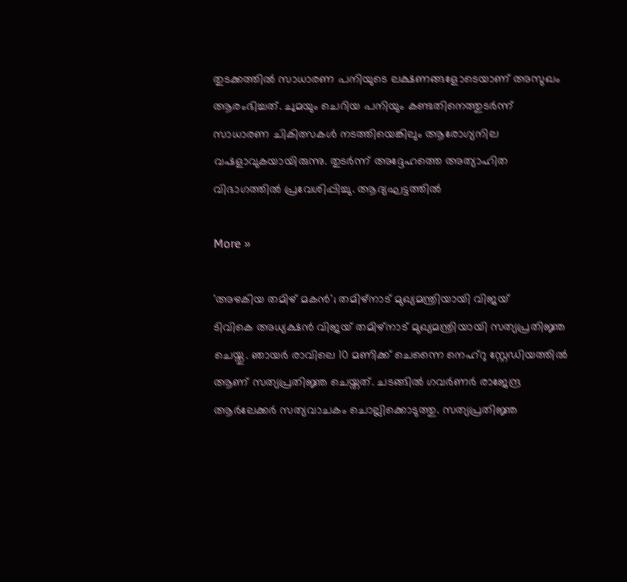തുടക്കത്തില്‍ സാധാരണ പനിയുടെ ലക്ഷണങ്ങളോടെയാണ് അസുഖം ആരംഭിച്ചത്. ചുമയും ചെറിയ പനിയും കണ്ടതിനെത്തുടര്‍ന്ന് സാധാരണ ചികിത്സകള്‍ നടത്തിയെങ്കിലും ആരോഗ്യനില വഷളാവുകയായിരുന്നു. തുടര്‍ന്ന് അദ്ദേഹത്തെ അത്യാഹിത വിഭാഗത്തില്‍ പ്രവേശിപ്പിച്ചു. ആദ്യഘട്ടത്തില്‍

More »

'അഴകിയ തമിഴ് മകന്‍'; തമിഴ്‌നാട് മുഖ്യമന്ത്രിയായി വിജയ്
ടിവികെ അധ്യക്ഷന്‍ വിജയ് തമിഴ്നാട് മുഖ്യമന്ത്രിയായി സത്യപ്രതിജ്ഞ ചെയ്തു. ഞായര്‍ രാവിലെ 10 മണിക്ക് ചെന്നൈ നെഹ്‌റു സ്റ്റേഡിയത്തില്‍ ആണ്‌ സത്യപ്രതിജ്ഞ ചെയ്തത്. ചടങ്ങില്‍ ഗവര്‍ണര്‍ രാജേന്ദ്ര ആര്‍ലേക്കര്‍ സത്യവാചകം ചൊല്ലിക്കൊടുത്തു. സത്യപ്രതിജ്ഞ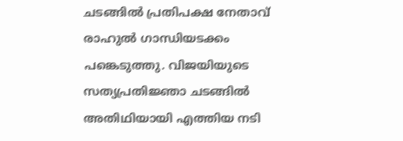ചടങ്ങില്‍ പ്രതിപക്ഷ നേതാവ് രാഹുല്‍ ഗാന്ധിയടക്കം പങ്കെടുത്തു. വിജയിയുടെ സത്യപ്രതിജ്ഞാ ചടങ്ങില്‍ അതിഥിയായി എത്തിയ നടി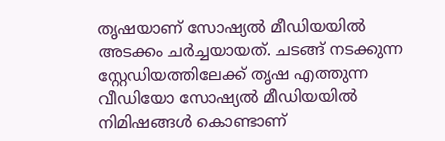തൃഷയാണ് സോഷ്യല്‍ മീഡിയയില്‍ അടക്കം ചര്‍ച്ചയായത്. ചടങ്ങ് നടക്കുന്ന സ്റ്റേഡിയത്തിലേക്ക് തൃഷ എത്തുന്ന വീഡിയോ സോഷ്യല്‍ മീഡിയയില്‍ നിമിഷങ്ങള്‍ കൊണ്ടാണ്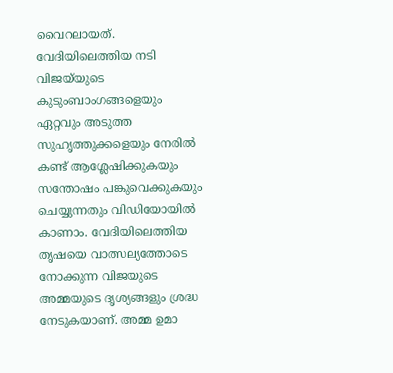വൈറലായത്. വേദിയിലെത്തിയ നടി വിജയ്‌യുടെ കുടുംബാംഗങ്ങളെയും ഏറ്റവും അടുത്ത സുഹൃത്തുക്കളെയും നേരില്‍ കണ്ട് ആശ്ലേഷിക്കുകയും സന്തോഷം പങ്കുവെക്കുകയും ചെയ്യുന്നതും വിഡിയോയില്‍ കാണാം. വേദിയിലെത്തിയ തൃഷയെ വാത്സല്യത്തോടെ നോക്കുന്ന വിജയുടെ അമ്മയുടെ ദൃശ്യങ്ങളും ശ്രദ്ധ നേടുകയാണ്. അമ്മ ഉമാ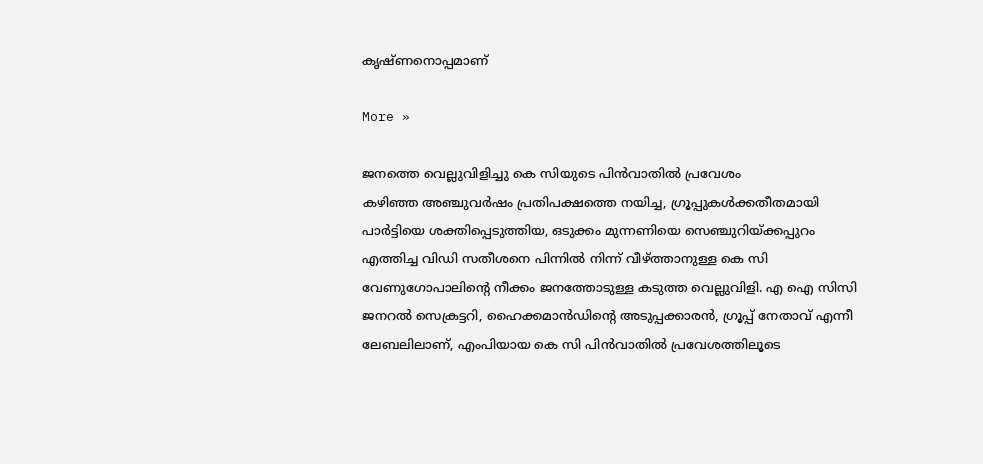കൃഷ്ണനൊപ്പമാണ്

More »

ജനത്തെ വെല്ലുവിളിച്ചു കെ സിയുടെ പിന്‍വാതില്‍ പ്രവേശം
കഴിഞ്ഞ അഞ്ചുവര്‍ഷം പ്രതിപക്ഷത്തെ നയിച്ച, ഗ്രൂപ്പുകള്‍ക്കതീതമായി പാര്‍ട്ടിയെ ശക്തിപ്പെടുത്തിയ, ഒടുക്കം മുന്നണിയെ സെഞ്ചുറിയ്ക്കപ്പുറം എത്തിച്ച വിഡി സതീശനെ പിന്നില്‍ നിന്ന് വീഴ്ത്താനുള്ള കെ സി വേണുഗോപാലിന്റെ നീക്കം ജനത്തോടുള്ള കടുത്ത വെല്ലുവിളി. എ ഐ സിസി ജനറല്‍ സെക്രട്ടറി, ഹൈക്കമാന്‍ഡിന്റെ അടുപ്പക്കാരന്‍, ഗ്രൂപ്പ് നേതാവ് എന്നീ ലേബലിലാണ്, എംപിയായ കെ സി പിന്‍വാതില്‍ പ്രവേശത്തിലൂടെ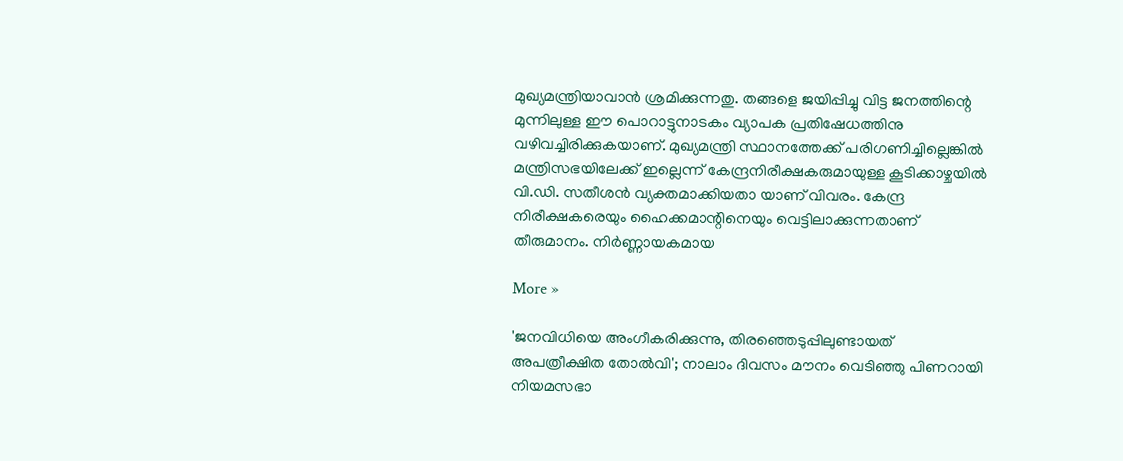മുഖ്യമന്ത്രിയാവാന്‍ ശ്രമിക്കുന്നതു. തങ്ങളെ ജയിപ്പിച്ചു വിട്ട ജനത്തിന്റെ മുന്നിലുള്ള ഈ പൊറാട്ടുനാടകം വ്യാപക പ്രതിഷേധത്തിനു വഴിവച്ചിരിക്കുകയാണ്. മുഖ്യമന്ത്രി സ്ഥാനത്തേക്ക് പരിഗണിച്ചില്ലെങ്കില്‍ മന്ത്രിസഭയിലേക്ക് ഇല്ലെന്ന് കേന്ദ്രനിരീക്ഷകരുമായുള്ള കൂടിക്കാഴ്ചയില്‍ വി.ഡി. സതീശന്‍ വ്യക്തമാക്കിയതാ യാണ് വിവരം. കേന്ദ്ര നിരീക്ഷകരെയും ഹൈക്കമാന്റിനെയും വെട്ടിലാക്കുന്നതാണ് തീരുമാനം. നിര്‍ണ്ണായകമായ

More »

'ജനവിധിയെ അംഗീകരിക്കുന്നു, തിരഞ്ഞെടുപ്പിലുണ്ടായത് അപത്രീക്ഷിത തോല്‍വി'; നാലാം ദിവസം മൗനം വെടിഞ്ഞു പിണറായി
നിയമസഭാ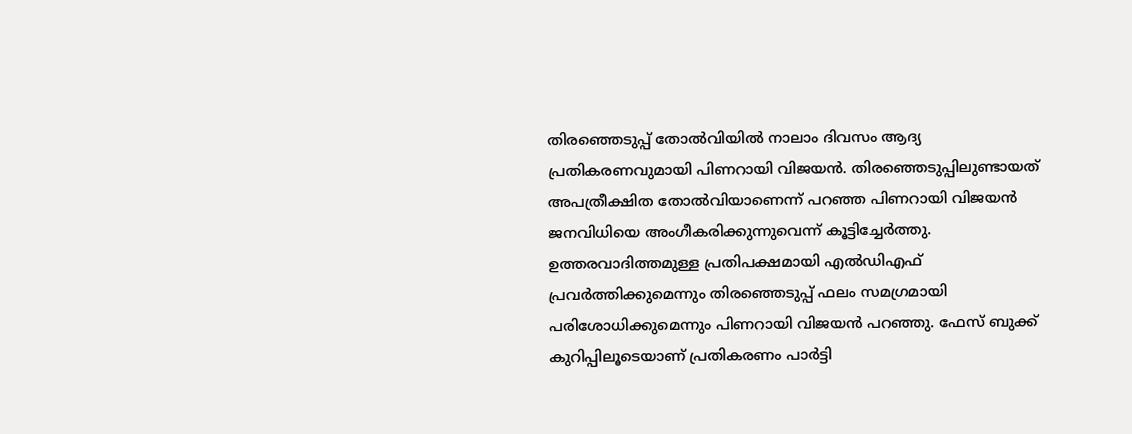തിരഞ്ഞെടുപ്പ് തോല്‍വിയില്‍ നാലാം ദിവസം ആദ്യ പ്രതികരണവുമായി പിണറായി വിജയന്‍. തിരഞ്ഞെടുപ്പിലുണ്ടായത് അപത്രീക്ഷിത തോല്‍വിയാണെന്ന് പറഞ്ഞ പിണറായി വിജയന്‍ ജനവിധിയെ അംഗീകരിക്കുന്നുവെന്ന് കൂട്ടിച്ചേര്‍ത്തു. ഉത്തരവാദിത്തമുള്ള പ്രതിപക്ഷമായി എല്‍ഡിഎഫ് പ്രവര്‍ത്തിക്കുമെന്നും തിരഞ്ഞെടുപ്പ് ഫലം സമഗ്രമായി പരിശോധിക്കുമെന്നും പിണറായി വിജയന്‍ പറഞ്ഞു. ഫേസ് ബുക്ക് കുറിപ്പിലൂടെയാണ് പ്രതികരണം പാര്‍ട്ടി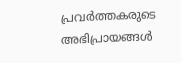പ്രവര്‍ത്തകരുടെ അഭിപ്രായങ്ങള്‍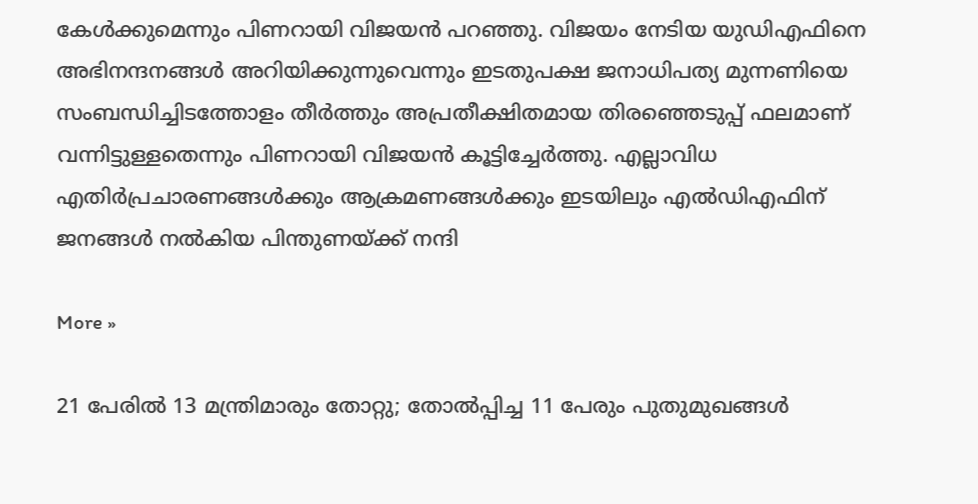കേള്‍ക്കുമെന്നും പിണറായി വിജയന്‍ പറഞ്ഞു. വിജയം നേടിയ യുഡിഎഫിനെ അഭിനന്ദനങ്ങള്‍ അറിയിക്കുന്നുവെന്നും ഇടതുപക്ഷ ജനാധിപത്യ മുന്നണിയെ സംബന്ധിച്ചിടത്തോളം തീര്‍ത്തും അപ്രതീക്ഷിതമായ തിരഞ്ഞെടുപ്പ് ഫലമാണ് വന്നിട്ടുള്ളതെന്നും പിണറായി വിജയന്‍ കൂട്ടിച്ചേര്‍ത്തു. എല്ലാവിധ എതിര്‍പ്രചാരണങ്ങള്‍ക്കും ആക്രമണങ്ങള്‍ക്കും ഇടയിലും എല്‍ഡിഎഫിന് ജനങ്ങള്‍ നല്‍കിയ പിന്തുണയ്ക്ക് നന്ദി

More »

21 പേരില്‍ 13 മന്ത്രിമാരും തോറ്റു; തോല്‍പ്പിച്ച 11 പേരും പുതുമുഖങ്ങള്‍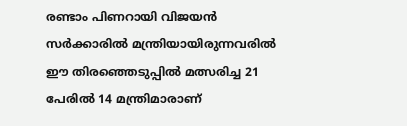രണ്ടാം പിണറായി വിജയന്‍ സര്‍ക്കാരില്‍ മന്ത്രിയായിരുന്നവരില്‍ ഈ തിരഞ്ഞെടുപ്പില്‍ മത്സരിച്ച 21 പേരില്‍ 14 മന്ത്രിമാരാണ്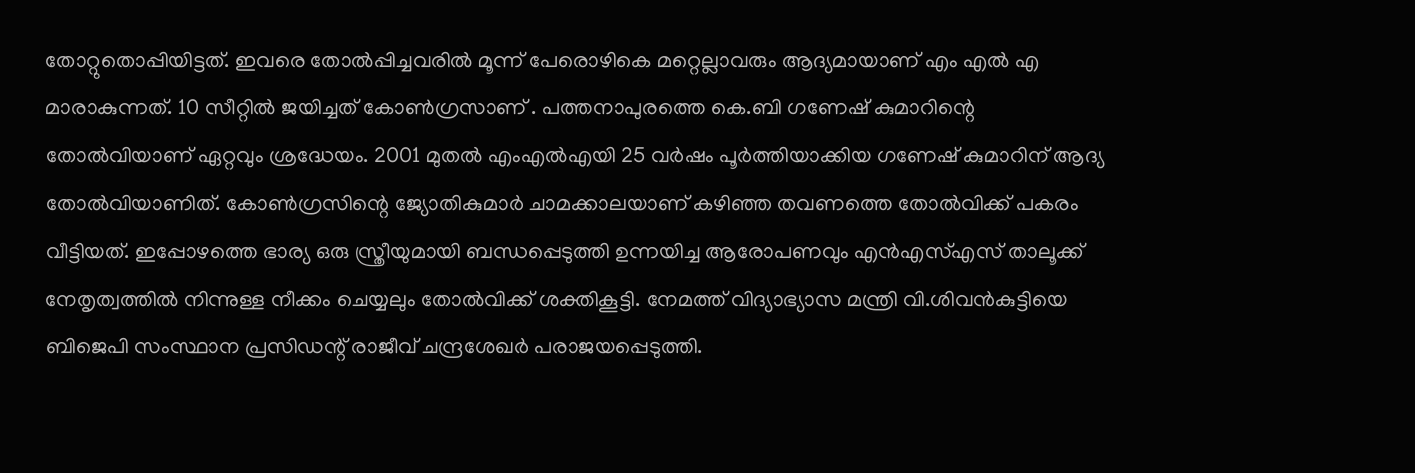തോറ്റുതൊപ്പിയിട്ടത്. ഇവരെ തോല്‍പ്പിച്ചവരില്‍ മൂന്ന് പേരൊഴികെ മറ്റെല്ലാവരും ആദ്യമായാണ് എം എല്‍ എ മാരാകുന്നത്. 10 സീറ്റില്‍ ജയിച്ചത് കോണ്‍ഗ്രസാണ് . പത്തനാപുരത്തെ കെ.ബി ഗണേഷ് കുമാറിന്റെ തോല്‍വിയാണ് ഏറ്റവും ശ്രദ്ധേയം. 2001 മുതല്‍ എംഎല്‍എയി 25 വര്‍ഷം പൂര്‍ത്തിയാക്കിയ ഗണേഷ് കുമാറിന് ആദ്യ തോല്‍വിയാണിത്. കോണ്‍ഗ്രസിന്റെ ജ്യോതികുമാര്‍ ചാമക്കാലയാണ് കഴിഞ്ഞ തവണത്തെ തോല്‍വിക്ക് പകരം വീട്ടിയത്. ഇപ്പോഴത്തെ ഭാര്യ ഒരു സ്ത്രീയുമായി ബന്ധപ്പെടുത്തി ഉന്നയിച്ച ആരോപണവും എന്‍എസ്എസ് താലൂക്ക് നേതൃത്വത്തില്‍ നിന്നുള്ള നീക്കം ചെയ്യലും തോല്‍വിക്ക് ശക്തികൂട്ടി. നേമത്ത് വിദ്യാഭ്യാസ മന്ത്രി വി.ശിവന്‍കുട്ടിയെ ബിജെപി സംസ്ഥാന പ്രസിഡന്റ് രാജീവ് ചന്ദ്രശേഖര്‍ പരാജയപ്പെടുത്തി.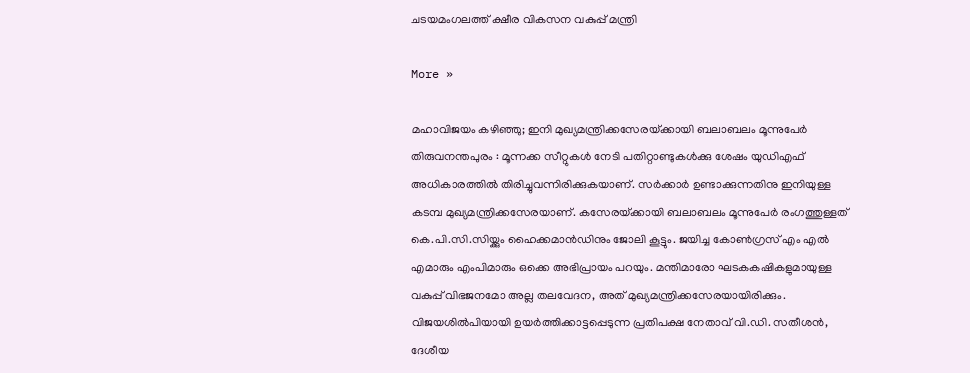ചടയമംഗലത്ത് ക്ഷീര വികസന വകുപ്പ് മന്ത്രി

More »

മഹാവിജയം കഴിഞ്ഞു; ഇനി മുഖ്യമന്ത്രിക്കസേരയ്‌ക്കായി ബലാബലം മൂന്നുപേര്‍
തിരുവനന്തപുരം : മൂന്നക്ക സീറ്റുകള്‍ നേടി പതിറ്റാണ്ടുകള്‍ക്കു ശേഷം യുഡിഎഫ് അധികാരത്തില്‍ തിരിച്ചുവന്നിരിക്കുകയാണ്. സര്‍ക്കാര്‍ ഉണ്ടാക്കുന്നതിനു ഇനിയുള്ള കടമ്പ മുഖ്യമന്ത്രിക്കസേരയാണ്. കസേരയ്‌ക്കായി ബലാബലം മൂന്നുപേര്‍ രംഗത്തുള്ളത് കെ.പി.സി.സിയ്ക്കും ഹൈക്കമാന്‍ഡിനും ജോലി കൂട്ടും. ജയിച്ച കോണ്‍ഗ്രസ് എം എല്‍ എമാരും എംപിമാരും ഒക്കെ അഭിപ്രായം പറയും. മന്തിമാരോ ഘടകകഷികളുമായുള്ള വകുപ്പ് വിഭജനമോ അല്ല തലവേദന, അത് മുഖ്യമന്ത്രിക്കസേരയായിരിക്കും. വിജയശില്‍പിയായി ഉയര്‍ത്തിക്കാട്ടപ്പെടുന്ന പ്രതിപക്ഷ നേതാവ്‌ വി.ഡി. സതീശന്‍, ദേശീയ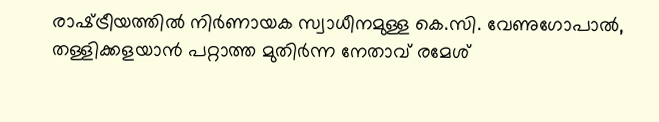രാഷ്‌ട്രീയത്തില്‍ നിര്‍ണായക സ്വാധീനമുള്ള കെ.സി. വേണുഗോപാല്‍, തള്ളിക്കളയാന്‍ പറ്റാത്ത മുതിര്‍ന്ന നേതാവ്‌ രമേശ്‌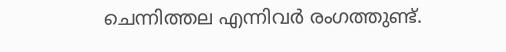ചെന്നിത്തല എന്നിവര്‍ രംഗത്തുണ്ട്.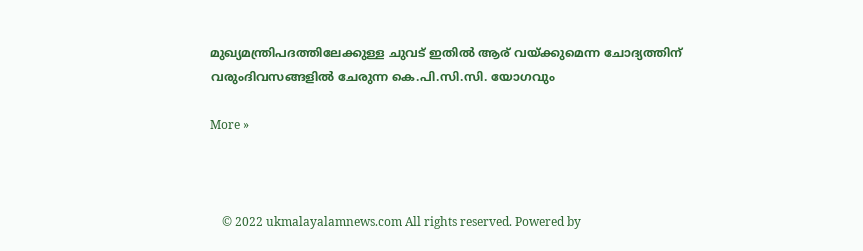മുഖ്യമന്ത്രിപദത്തിലേക്കുള്ള ചുവട്‌ ഇതില്‍ ആര്‌ വയ്‌ക്കുമെന്ന ചോദ്യത്തിന്‌ വരുംദിവസങ്ങളില്‍ ചേരുന്ന കെ.പി.സി.സി. യോഗവും

More »



    © 2022 ukmalayalamnews.com All rights reserved. Powered by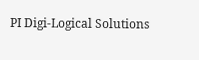PI Digi-Logical Solutions